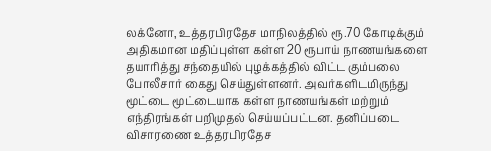லக்னோ, உத்தரபிரதேச மாநிலத்தில் ரூ.70 கோடிக்கும் அதிகமான மதிப்புள்ள கள்ள 20 ரூபாய் நாணயங்களை தயாரித்து சந்தையில் புழக்கத்தில் விட்ட கும்பலை போலீசார் கைது செய்துள்ளனர். அவர்களிடமிருந்து மூட்டை மூட்டையாக கள்ள நாணயங்கள் மற்றும் எந்திரங்கள் பறிமுதல் செய்யப்பட்டன. தனிப்படை விசாரணை உத்தரபிரதேச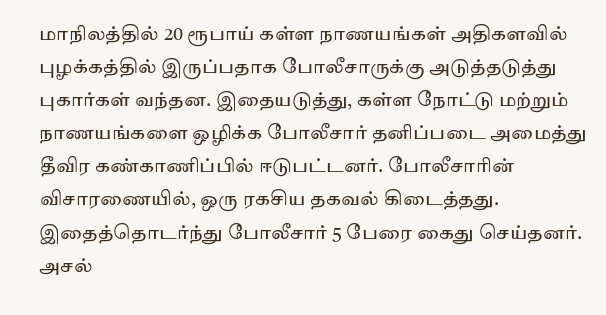மாநிலத்தில் 20 ரூபாய் கள்ள நாணயங்கள் அதிகளவில் புழக்கத்தில் இருப்பதாக போலீசாருக்கு அடுத்தடுத்து புகார்கள் வந்தன. இதையடுத்து, கள்ள நோட்டு மற்றும் நாணயங்களை ஒழிக்க போலீசார் தனிப்படை அமைத்து தீவிர கண்காணிப்பில் ஈடுபட்டனர். போலீசாரின் விசாரணையில், ஒரு ரகசிய தகவல் கிடைத்தது. இதைத்தொடர்ந்து போலீசார் 5 பேரை கைது செய்தனர். அசல்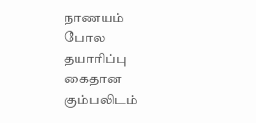நாணயம் போல தயாரிப்பு கைதான கும்பலிடம்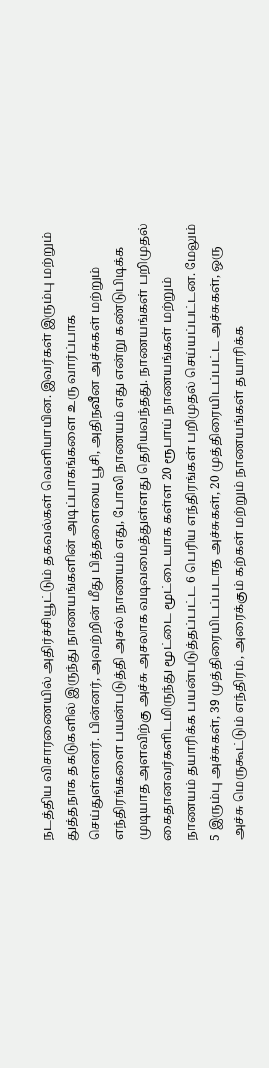நடத்திய விசாரணையில் அதிர்ச்சியூட்டும் தகவல்கள் வெளியாயின. இவர்கள் இரும்பு மற்றும் துத்தநாக தகடுகளில் இருந்து நாணயங்களின் அடிப்பாகங்களை உரு வார்ப்பாக செய்துள்ளனர். பின்னர், அவற்றின் மீது பித்தளையை பூசி, அதிநவீன அச்சுகள் மற்றும் எந்திரங்களை பயன்படுத்தி அசல் நாணயம் எது, போலி நாணயம் எது என்று கண்டுபிடிக்க முடியாத அளவிற்கு அச்சு அசலாக வடிவமைத்துள்ளது தெரியவந்தது. நாணயங்கள் பறிமுதல் கைதானவர்களிடமிருந்து மூட்டை மூட்டையாக கள்ள 20 ரூபாய் நாணயங்கள் மற்றும் நாணயம் தயாரிக்க பயன்படுத்தப்பட்ட 6 பெரிய எந்திரங்கள் பறிமுதல் செய்யப்பட்டன. மேலும் 5 இரும்பு அச்சுகள், 39 முத்திரையிடப்படாத அச்சுகள், 20 முத்திரையிடப்பட்ட அச்சுகள், ஒரு அச்சு மெருகூட்டும் எந்திரம், அரைக்கும் கற்கள் மற்றும் நாணயங்கள் தயாரிக்க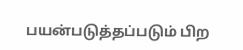பயன்படுத்தப்படும் பிற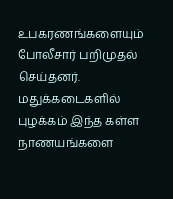உபகரணங்களையும் போலீசார் பறிமுதல் செய்தனர். மதுக்கடைகளில் புழக்கம் இந்த கள்ள நாணயங்களை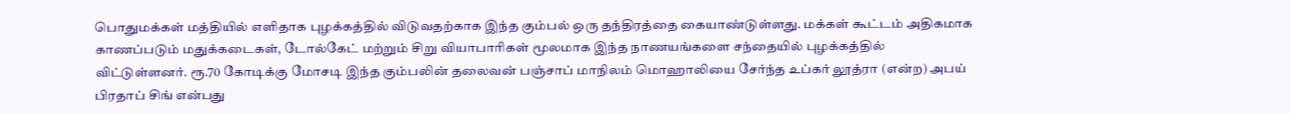பொதுமக்கள் மத்தியில் எளிதாக புழக்கத்தில் விடுவதற்காக இந்த கும்பல் ஒரு தந்திரத்தை கையாண்டுள்ளது. மக்கள் கூட்டம் அதிகமாக காணப்படும் மதுக்கடைகள், டோல்கேட் மற்றும் சிறு வியாபாரிகள் மூலமாக இந்த நாணயங்களை சந்தையில் புழக்கத்தில் விட்டுள்ளனர். ரூ.70 கோடிக்கு மோசடி இந்த கும்பலின் தலைவன் பஞ்சாப் மாநிலம் மொஹாலியை சேர்ந்த உப்கர் லூத்ரா (என்ற) அபய் பிரதாப் சிங் என்பது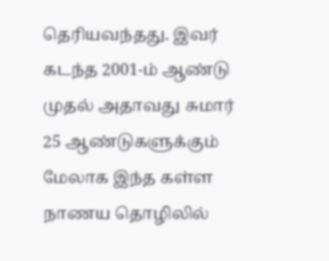தெரியவந்தது. இவர் கடந்த 2001-ம் ஆண்டு முதல் அதாவது சுமார் 25 ஆண்டுகளுக்கும் மேலாக இந்த கள்ள நாணய தொழிலில்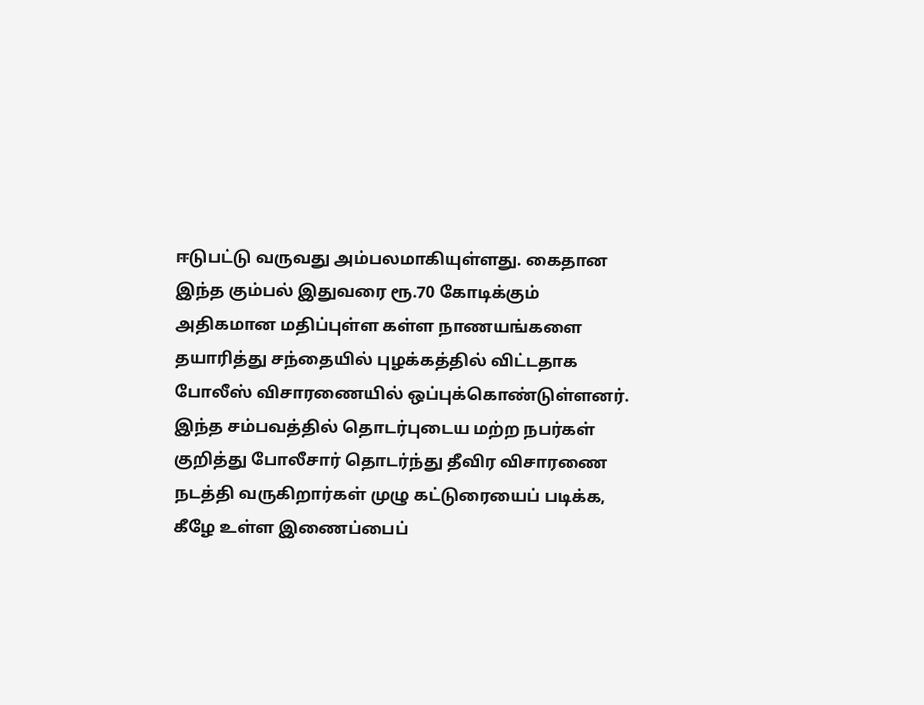ஈடுபட்டு வருவது அம்பலமாகியுள்ளது. கைதான இந்த கும்பல் இதுவரை ரூ.70 கோடிக்கும் அதிகமான மதிப்புள்ள கள்ள நாணயங்களை தயாரித்து சந்தையில் புழக்கத்தில் விட்டதாக போலீஸ் விசாரணையில் ஒப்புக்கொண்டுள்ளனர். இந்த சம்பவத்தில் தொடர்புடைய மற்ற நபர்கள் குறித்து போலீசார் தொடர்ந்து தீவிர விசாரணை நடத்தி வருகிறார்கள் முழு கட்டுரையைப் படிக்க, கீழே உள்ள இணைப்பைப்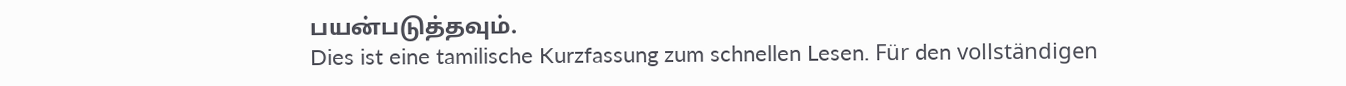பயன்படுத்தவும்.
Dies ist eine tamilische Kurzfassung zum schnellen Lesen. Für den vollständigen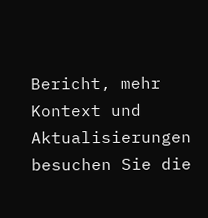Bericht, mehr Kontext und Aktualisierungen besuchen Sie die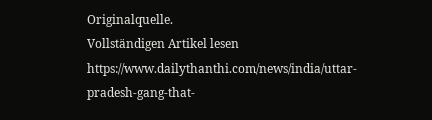Originalquelle.
Vollständigen Artikel lesen
https://www.dailythanthi.com/news/india/uttar-pradesh-gang-that-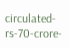circulated-rs-70-crore-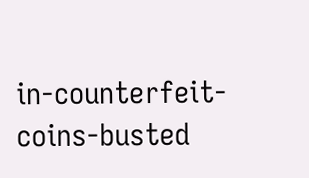in-counterfeit-coins-busted